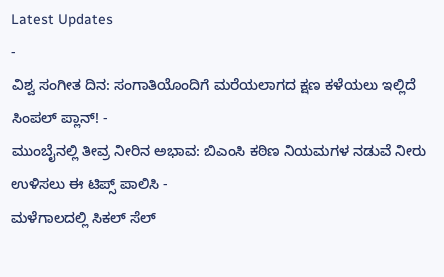Latest Updates
-
ವಿಶ್ವ ಸಂಗೀತ ದಿನ: ಸಂಗಾತಿಯೊಂದಿಗೆ ಮರೆಯಲಾಗದ ಕ್ಷಣ ಕಳೆಯಲು ಇಲ್ಲಿದೆ ಸಿಂಪಲ್ ಪ್ಲಾನ್! -
ಮುಂಬೈನಲ್ಲಿ ತೀವ್ರ ನೀರಿನ ಅಭಾವ: ಬಿಎಂಸಿ ಕಠಿಣ ನಿಯಮಗಳ ನಡುವೆ ನೀರು ಉಳಿಸಲು ಈ ಟಿಪ್ಸ್ ಪಾಲಿಸಿ -
ಮಳೆಗಾಲದಲ್ಲಿ ಸಿಕಲ್ ಸೆಲ್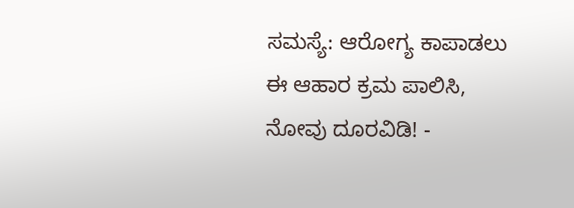ಸಮಸ್ಯೆ: ಆರೋಗ್ಯ ಕಾಪಾಡಲು ಈ ಆಹಾರ ಕ್ರಮ ಪಾಲಿಸಿ, ನೋವು ದೂರವಿಡಿ! -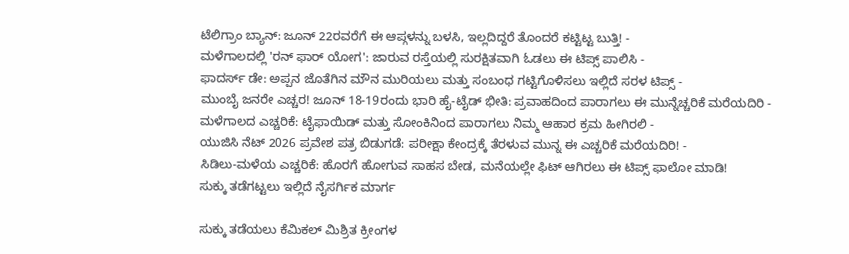ಟೆಲಿಗ್ರಾಂ ಬ್ಯಾನ್: ಜೂನ್ 22ರವರೆಗೆ ಈ ಆಪ್ಗಳನ್ನು ಬಳಸಿ, ಇಲ್ಲದಿದ್ದರೆ ತೊಂದರೆ ಕಟ್ಟಿಟ್ಟ ಬುತ್ತಿ! -
ಮಳೆಗಾಲದಲ್ಲಿ 'ರನ್ ಫಾರ್ ಯೋಗ': ಜಾರುವ ರಸ್ತೆಯಲ್ಲಿ ಸುರಕ್ಷಿತವಾಗಿ ಓಡಲು ಈ ಟಿಪ್ಸ್ ಪಾಲಿಸಿ -
ಫಾದರ್ಸ್ ಡೇ: ಅಪ್ಪನ ಜೊತೆಗಿನ ಮೌನ ಮುರಿಯಲು ಮತ್ತು ಸಂಬಂಧ ಗಟ್ಟಿಗೊಳಿಸಲು ಇಲ್ಲಿದೆ ಸರಳ ಟಿಪ್ಸ್ -
ಮುಂಬೈ ಜನರೇ ಎಚ್ಚರ! ಜೂನ್ 18-19ರಂದು ಭಾರಿ ಹೈ-ಟೈಡ್ ಭೀತಿ: ಪ್ರವಾಹದಿಂದ ಪಾರಾಗಲು ಈ ಮುನ್ನೆಚ್ಚರಿಕೆ ಮರೆಯದಿರಿ -
ಮಳೆಗಾಲದ ಎಚ್ಚರಿಕೆ: ಟೈಫಾಯಿಡ್ ಮತ್ತು ಸೋಂಕಿನಿಂದ ಪಾರಾಗಲು ನಿಮ್ಮ ಆಹಾರ ಕ್ರಮ ಹೀಗಿರಲಿ -
ಯುಜಿಸಿ ನೆಟ್ 2026 ಪ್ರವೇಶ ಪತ್ರ ಬಿಡುಗಡೆ: ಪರೀಕ್ಷಾ ಕೇಂದ್ರಕ್ಕೆ ತೆರಳುವ ಮುನ್ನ ಈ ಎಚ್ಚರಿಕೆ ಮರೆಯದಿರಿ! -
ಸಿಡಿಲು-ಮಳೆಯ ಎಚ್ಚರಿಕೆ: ಹೊರಗೆ ಹೋಗುವ ಸಾಹಸ ಬೇಡ, ಮನೆಯಲ್ಲೇ ಫಿಟ್ ಆಗಿರಲು ಈ ಟಿಪ್ಸ್ ಫಾಲೋ ಮಾಡಿ!
ಸುಕ್ಕು ತಡೆಗಟ್ಟಲು ಇಲ್ಲಿದೆ ನೈಸರ್ಗಿಕ ಮಾರ್ಗ

ಸುಕ್ಕು ತಡೆಯಲು ಕೆಮಿಕಲ್ ಮಿಶ್ರಿತ ಕ್ರೀಂಗಳ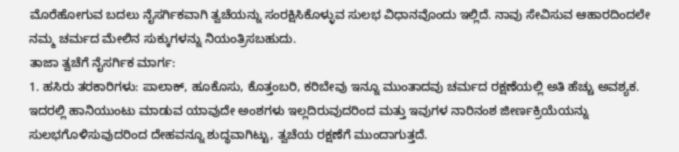ಮೊರೆಹೋಗುವ ಬದಲು ನೈಸರ್ಗಿಕವಾಗಿ ತ್ವಚೆಯನ್ನು ಸಂರಕ್ಷಿಸಿಕೊಳ್ಳುವ ಸುಲಭ ವಿಧಾನವೊಂದು ಇಲ್ಲಿದೆ. ನಾವು ಸೇವಿಸುವ ಆಹಾರದಿಂದಲೇ ನಮ್ಮ ಚರ್ಮದ ಮೇಲಿನ ಸುಕ್ಕುಗಳನ್ನು ನಿಯಂತ್ರಿಸಬಹುದು.
ತಾಜಾ ತ್ವಚೆಗೆ ನೈಸರ್ಗಿಕ ಮಾರ್ಗ:
1. ಹಸಿರು ತರಕಾರಿಗಳು: ಪಾಲಾಕ್, ಹೂಕೊಸು, ಕೊತ್ತಂಬರಿ, ಕರಿಬೇವು ಇನ್ನೂ ಮುಂತಾದವು ಚರ್ಮದ ರಕ್ಷಣೆಯಲ್ಲಿ ಅತಿ ಹೆಚ್ಚು ಅವಶ್ಯಕ. ಇದರಲ್ಲಿ ಹಾನಿಯುಂಟು ಮಾಡುವ ಯಾವುದೇ ಅಂಶಗಳು ಇಲ್ಲದಿರುವುದರಿಂದ ಮತ್ತು ಇವುಗಳ ನಾರಿನಂಶ ಜೀರ್ಣಕ್ರಿಯೆಯನ್ನು ಸುಲಭಗೊಳಿಸುವುದರಿಂದ ದೇಹವನ್ನೂ ಶುದ್ಧವಾಗಿಟ್ಟು, ತ್ವಚೆಯ ರಕ್ಷಣೆಗೆ ಮುಂದಾಗುತ್ತದೆ.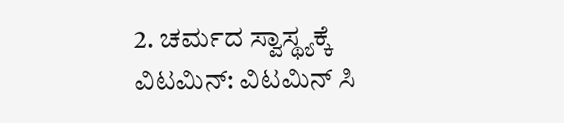2. ಚರ್ಮದ ಸ್ವಾಸ್ಥ್ಯಕ್ಕೆ ವಿಟಮಿನ್: ವಿಟಮಿನ್ ಸಿ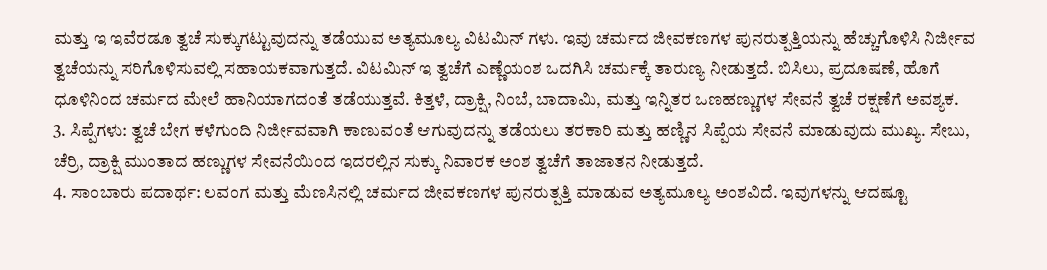ಮತ್ತು ಇ ಇವೆರಡೂ ತ್ವಚೆ ಸುಕ್ಕುಗಟ್ಟುವುದನ್ನು ತಡೆಯುವ ಅತ್ಯಮೂಲ್ಯ ವಿಟಮಿನ್ ಗಳು. ಇವು ಚರ್ಮದ ಜೀವಕಣಗಳ ಪುನರುತ್ಪತ್ತಿಯನ್ನು ಹೆಚ್ಚುಗೊಳಿಸಿ ನಿರ್ಜೀವ ತ್ವಚೆಯನ್ನು ಸರಿಗೊಳಿಸುವಲ್ಲಿ ಸಹಾಯಕವಾಗುತ್ತದೆ. ವಿಟಮಿನ್ ಇ ತ್ವಚೆಗೆ ಎಣ್ಣೆಯಂಶ ಒದಗಿಸಿ ಚರ್ಮಕ್ಕೆ ತಾರುಣ್ಯ ನೀಡುತ್ತದೆ. ಬಿಸಿಲು, ಪ್ರದೂಷಣೆ, ಹೊಗೆ ಧೂಳಿನಿಂದ ಚರ್ಮದ ಮೇಲೆ ಹಾನಿಯಾಗದಂತೆ ತಡೆಯುತ್ತವೆ. ಕಿತ್ತಳೆ, ದ್ರಾಕ್ಷಿ, ನಿಂಬೆ, ಬಾದಾಮಿ, ಮತ್ತು ಇನ್ನಿತರ ಒಣಹಣ್ಣುಗಳ ಸೇವನೆ ತ್ವಚೆ ರಕ್ಷಣೆಗೆ ಅವಶ್ಯಕ.
3. ಸಿಪ್ಪೆಗಳು: ತ್ವಚೆ ಬೇಗ ಕಳೆಗುಂದಿ ನಿರ್ಜೀವವಾಗಿ ಕಾಣುವಂತೆ ಆಗುವುದನ್ನು ತಡೆಯಲು ತರಕಾರಿ ಮತ್ತು ಹಣ್ಣಿನ ಸಿಪ್ಪೆಯ ಸೇವನೆ ಮಾಡುವುದು ಮುಖ್ಯ. ಸೇಬು, ಚೆರ್ರಿ, ದ್ರಾಕ್ಷಿ ಮುಂತಾದ ಹಣ್ಣುಗಳ ಸೇವನೆಯಿಂದ ಇದರಲ್ಲಿನ ಸುಕ್ಕು ನಿವಾರಕ ಅಂಶ ತ್ವಚೆಗೆ ತಾಜಾತನ ನೀಡುತ್ತದೆ.
4. ಸಾಂಬಾರು ಪದಾರ್ಥ: ಲವಂಗ ಮತ್ತು ಮೆಣಸಿನಲ್ಲಿ ಚರ್ಮದ ಜೀವಕಣಗಳ ಪುನರುತ್ಪತ್ತಿ ಮಾಡುವ ಅತ್ಯಮೂಲ್ಯ ಅಂಶವಿದೆ. ಇವುಗಳನ್ನು ಆದಷ್ಟೂ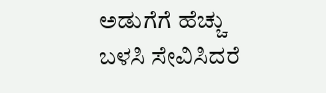ಅಡುಗೆಗೆ ಹೆಚ್ಚು ಬಳಸಿ ಸೇವಿಸಿದರೆ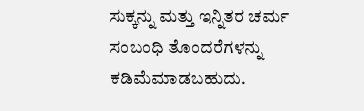ಸುಕ್ಕನ್ನು ಮತ್ತು ಇನ್ನಿತರ ಚರ್ಮ ಸಂಬಂಧಿ ತೊಂದರೆಗಳನ್ನು ಕಡಿಮೆಮಾಡಬಹುದು.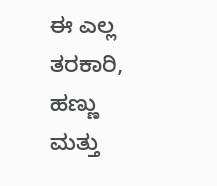ಈ ಎಲ್ಲ ತರಕಾರಿ, ಹಣ್ಣು ಮತ್ತು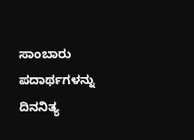ಸಾಂಬಾರು ಪದಾರ್ಥಗಳನ್ನು ದಿನನಿತ್ಯ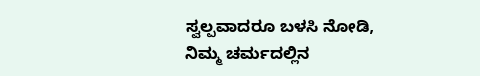ಸ್ವಲ್ಪವಾದರೂ ಬಳಸಿ ನೋಡಿ, ನಿಮ್ಮ ಚರ್ಮದಲ್ಲಿನ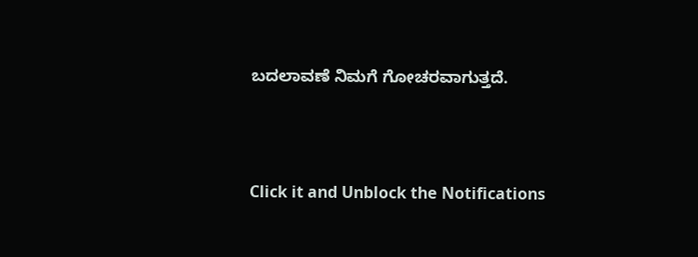ಬದಲಾವಣೆ ನಿಮಗೆ ಗೋಚರವಾಗುತ್ತದೆ.



Click it and Unblock the Notifications